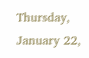Thursday, January 22,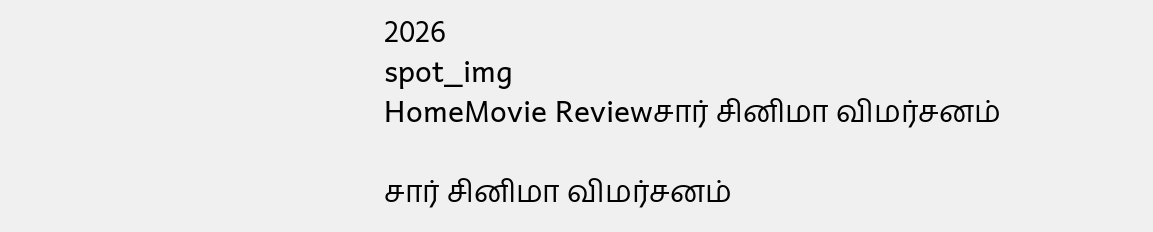2026
spot_img
HomeMovie Reviewசார் சினிமா விமர்சனம்

சார் சினிமா விமர்சனம்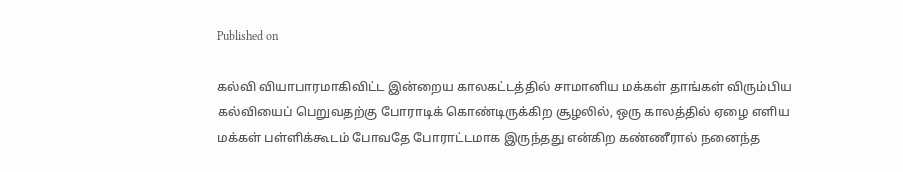Published on

கல்வி வியாபாரமாகிவிட்ட இன்றைய காலகட்டத்தில் சாமானிய மக்கள் தாங்கள் விரும்பிய கல்வியைப் பெறுவதற்கு போராடிக் கொண்டிருக்கிற சூழலில், ஒரு காலத்தில் ஏழை எளிய மக்கள் பள்ளிக்கூடம் போவதே போராட்டமாக இருந்தது என்கிற கண்ணீரால் நனைந்த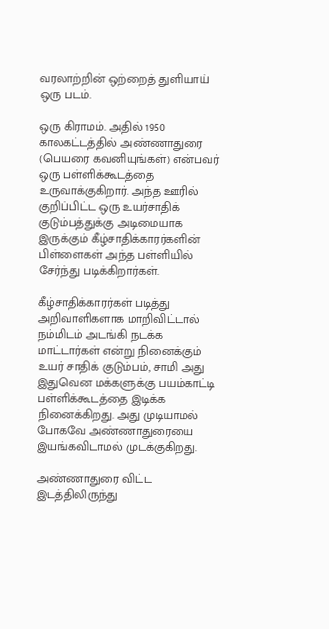வரலாற்றின் ஒற்றைத் துளியாய் ஒரு படம்.

ஒரு கிராமம். அதில் 1950 காலகட்டத்தில் அண்ணாதுரை (பெயரை கவனியுங்கள்) என்பவர் ஒரு பள்ளிக்கூடத்தை உருவாக்குகிறார். அந்த ஊரில் குறிப்பிட்ட ஒரு உயர்சாதிக் குடும்பத்துக்கு அடிமையாக இருக்கும் கீழ்சாதிக்காரர்களின் பிள்ளைகள் அந்த பள்ளியில் சேர்ந்து படிக்கிறார்கள்.

கீழ்சாதிக்காரர்கள் படித்து அறிவாளிகளாக மாறிவிட்டால் நம்மிடம் அடங்கி நடக்க மாட்டார்கள் என்று நினைக்கும் உயர் சாதிக் குடும்பம், சாமி அது இதுவென மக்களுக்கு பயம்காட்டி பள்ளிக்கூடத்தை இடிக்க நினைக்கிறது. அது முடியாமல் போகவே அண்ணாதுரையை இயங்கவிடாமல் முடக்குகிறது.

அண்ணாதுரை விட்ட இடத்திலிருந்து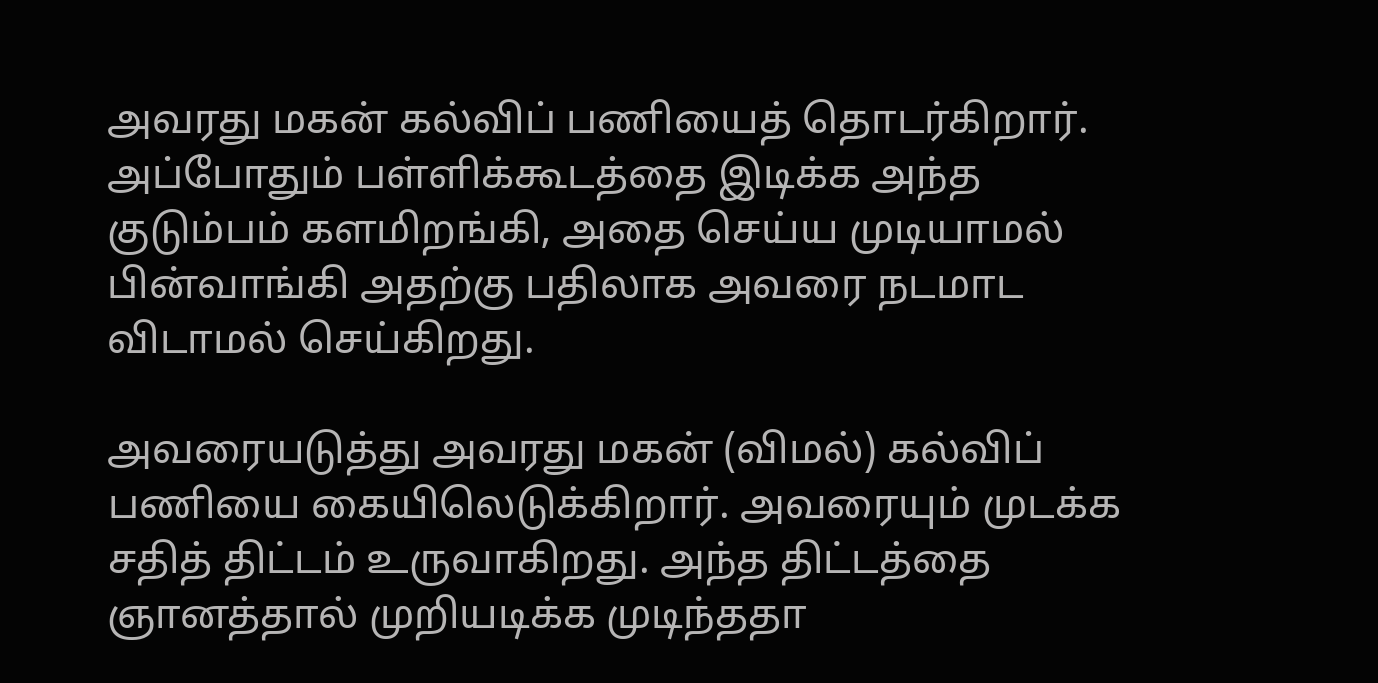அவரது மகன் கல்விப் பணியைத் தொடர்கிறார். அப்போதும் பள்ளிக்கூடத்தை இடிக்க அந்த குடும்பம் களமிறங்கி, அதை செய்ய முடியாமல் பின்வாங்கி அதற்கு பதிலாக அவரை நடமாட விடாமல் செய்கிறது.

அவரையடுத்து அவரது மகன் (விமல்) கல்விப் பணியை கையிலெடுக்கிறார். அவரையும் முடக்க சதித் திட்டம் உருவாகிறது. அந்த திட்டத்தை ஞானத்தால் முறியடிக்க முடிந்ததா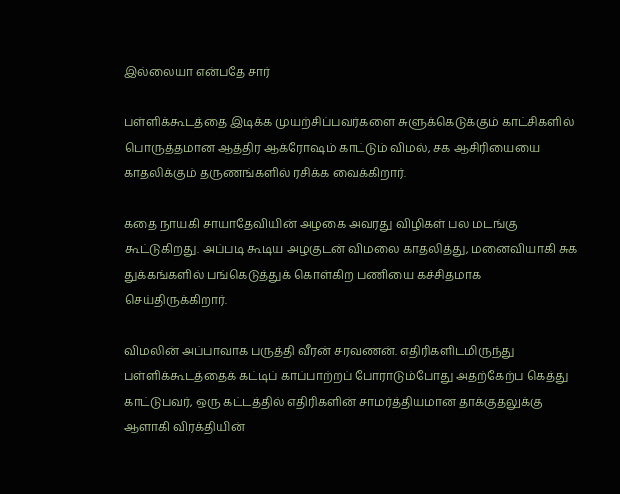இல்லையா என்பதே சார்

பள்ளிக்கூடத்தை இடிக்க முயற்சிப்பவர்களை சுளுக்கெடுக்கும் காட்சிகளில் பொருத்தமான ஆத்திர ஆக்ரோஷம் காட்டும் விமல், சக ஆசிரியையை காதலிக்கும் தருணங்களில் ரசிக்க வைக்கிறார்.

கதை நாயகி சாயாதேவியின் அழகை அவரது விழிகள் பல மடங்கு கூட்டுகிறது. அப்படி கூடிய அழகுடன் விமலை காதலித்து, மனைவியாகி சுக துக்கங்களில் பங்கெடுத்துக் கொள்கிற பணியை கச்சிதமாக செய்திருக்கிறார்.

விமலின் அப்பாவாக பருத்தி வீரன் சரவணன். எதிரிகளிடமிருந்து பள்ளிக்கூடத்தைக் கட்டிப் காப்பாற்றப் போராடும்போது அதற்கேற்ப கெத்து காட்டுபவர், ஒரு கட்டத்தில் எதிரிகளின் சாமர்த்தியமான தாக்குதலுக்கு ஆளாகி விரக்தியின்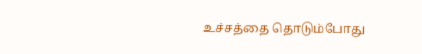உச்சத்தை தொடும்போது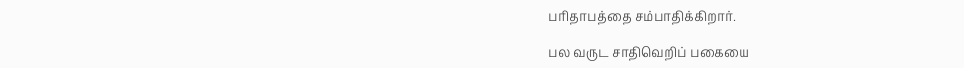பரிதாபத்தை சம்பாதிக்கிறார்.

பல வருட சாதிவெறிப் பகையை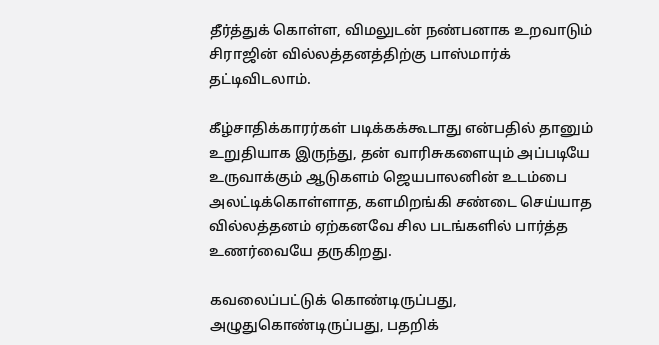தீர்த்துக் கொள்ள, விமலுடன் நண்பனாக உறவாடும் சிராஜின் வில்லத்தனத்திற்கு பாஸ்மார்க் தட்டிவிடலாம்.

கீழ்சாதிக்காரர்கள் படிக்கக்கூடாது என்பதில் தானும் உறுதியாக இருந்து, தன் வாரிசுகளையும் அப்படியே உருவாக்கும் ஆடுகளம் ஜெயபாலனின் உடம்பை அலட்டிக்கொள்ளாத, களமிறங்கி சண்டை செய்யாத வில்லத்தனம் ஏற்கனவே சில படங்களில் பார்த்த உணர்வையே தருகிறது.

கவலைப்பட்டுக் கொண்டிருப்பது, அழுதுகொண்டிருப்பது, பதறிக்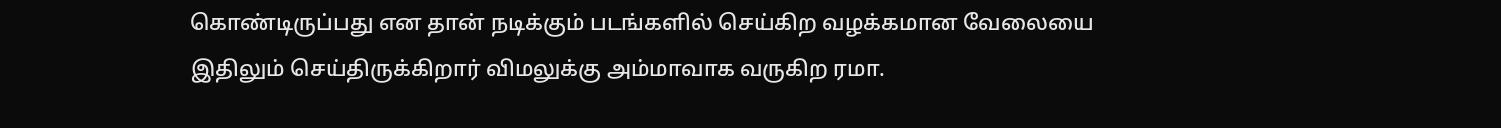கொண்டிருப்பது என தான் நடிக்கும் படங்களில் செய்கிற வழக்கமான வேலையை இதிலும் செய்திருக்கிறார் விமலுக்கு அம்மாவாக வருகிற ரமா.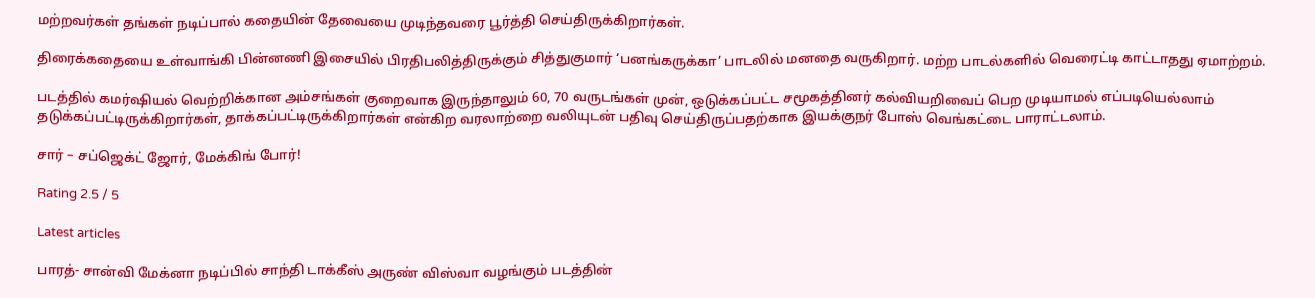மற்றவர்கள் தங்கள் நடிப்பால் கதையின் தேவையை முடிந்தவரை பூர்த்தி செய்திருக்கிறார்கள்.

திரைக்கதையை உள்வாங்கி பின்னணி இசையில் பிரதிபலித்திருக்கும் சித்துகுமார் ‘பனங்கருக்கா’ பாடலில் மனதை வருகிறார். மற்ற பாடல்களில் வெரைட்டி காட்டாதது ஏமாற்றம்.

படத்தில் கமர்ஷியல் வெற்றிக்கான அம்சங்கள் குறைவாக இருந்தாலும் 60, 70 வருடங்கள் முன், ஒடுக்கப்பட்ட சமூகத்தினர் கல்வியறிவைப் பெற முடியாமல் எப்படியெல்லாம் தடுக்கப்பட்டிருக்கிறார்கள், தாக்கப்பட்டிருக்கிறார்கள் என்கிற வரலாற்றை வலியுடன் பதிவு செய்திருப்பதற்காக இயக்குநர் போஸ் வெங்கட்டை பாராட்டலாம்.

சார் – சப்ஜெக்ட் ஜோர், மேக்கிங் போர்!

Rating 2.5 / 5

Latest articles

பாரத்- சான்வி மேக்னா நடிப்பில் சாந்தி டாக்கீஸ் அருண் விஸ்வா வழங்கும் படத்தின்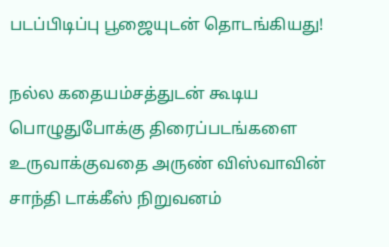படப்பிடிப்பு பூஜையுடன் தொடங்கியது!

நல்ல கதையம்சத்துடன் கூடிய பொழுதுபோக்கு திரைப்படங்களை உருவாக்குவதை அருண் விஸ்வாவின் சாந்தி டாக்கீஸ் நிறுவனம்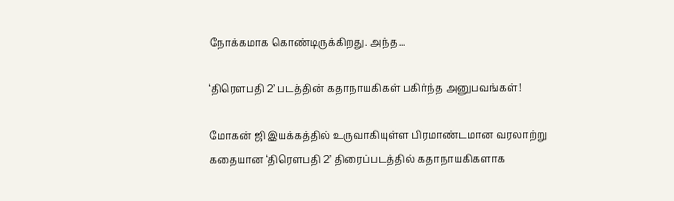நோக்கமாக கொண்டிருக்கிறது. அந்த...

‘திரௌபதி 2’ படத்தின் கதாநாயகிகள் பகிர்ந்த அனுபவங்கள்!

மோகன் ஜி இயக்கத்தில் உருவாகியுள்ள பிரமாண்டமான வரலாற்று கதையான ‘திரௌபதி 2’ திரைப்படத்தில் கதாநாயகிகளாக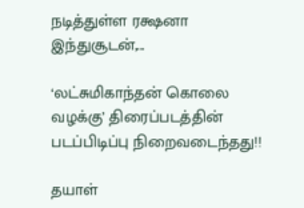நடித்துள்ள ரக்ஷனா இந்துசூடன்,...

‘லட்சுமிகாந்தன் கொலை வழக்கு’ திரைப்படத்தின் படப்பிடிப்பு நிறைவடைந்தது!!

தயாள்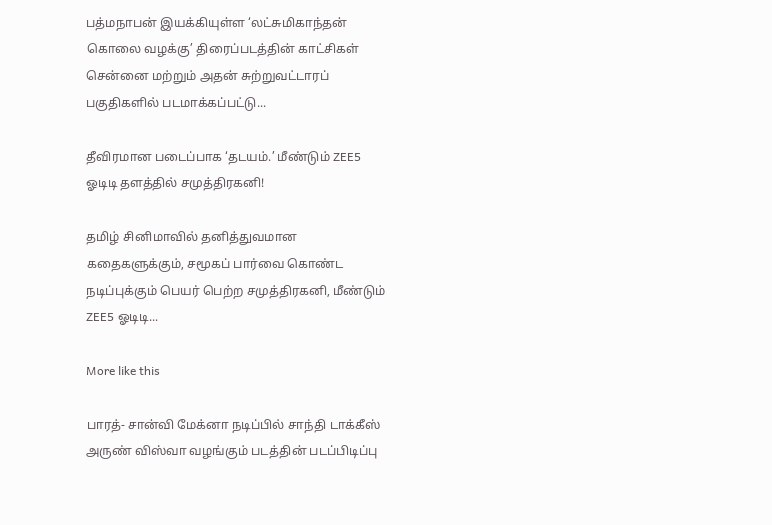பத்மநாபன் இயக்கியுள்ள ‘லட்சுமிகாந்தன் கொலை வழக்கு’ திரைப்படத்தின் காட்சிகள் சென்னை மற்றும் அதன் சுற்றுவட்டாரப் பகுதிகளில் படமாக்கப்பட்டு...

தீவிரமான படைப்பாக ‘தடயம்.’ மீண்டும் ZEE5 ஓடிடி தளத்தில் சமுத்திரகனி!

தமிழ் சினிமாவில் தனித்துவமான கதைகளுக்கும், சமூகப் பார்வை கொண்ட நடிப்புக்கும் பெயர் பெற்ற சமுத்திரகனி, மீண்டும் ZEE5 ஓடிடி...

More like this

பாரத்- சான்வி மேக்னா நடிப்பில் சாந்தி டாக்கீஸ் அருண் விஸ்வா வழங்கும் படத்தின் படப்பிடிப்பு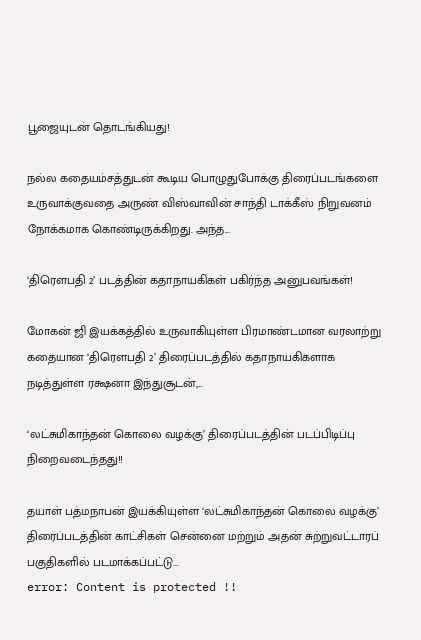பூஜையுடன் தொடங்கியது!

நல்ல கதையம்சத்துடன் கூடிய பொழுதுபோக்கு திரைப்படங்களை உருவாக்குவதை அருண் விஸ்வாவின் சாந்தி டாக்கீஸ் நிறுவனம் நோக்கமாக கொண்டிருக்கிறது. அந்த...

‘திரௌபதி 2’ படத்தின் கதாநாயகிகள் பகிர்ந்த அனுபவங்கள்!

மோகன் ஜி இயக்கத்தில் உருவாகியுள்ள பிரமாண்டமான வரலாற்று கதையான ‘திரௌபதி 2’ திரைப்படத்தில் கதாநாயகிகளாக நடித்துள்ள ரக்ஷனா இந்துசூடன்,...

‘லட்சுமிகாந்தன் கொலை வழக்கு’ திரைப்படத்தின் படப்பிடிப்பு நிறைவடைந்தது!!

தயாள் பத்மநாபன் இயக்கியுள்ள ‘லட்சுமிகாந்தன் கொலை வழக்கு’ திரைப்படத்தின் காட்சிகள் சென்னை மற்றும் அதன் சுற்றுவட்டாரப் பகுதிகளில் படமாக்கப்பட்டு...
error: Content is protected !!